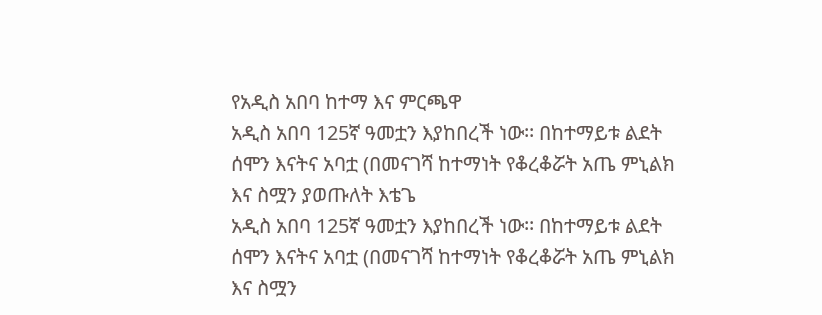የአዲስ አበባ ከተማ እና ምርጫዋ
አዲስ አበባ 125ኛ ዓመቷን እያከበረች ነው፡፡ በከተማይቱ ልደት ሰሞን እናትና አባቷ (በመናገሻ ከተማነት የቆረቆሯት አጤ ምኒልክ እና ስሟን ያወጡለት እቴጌ
አዲስ አበባ 125ኛ ዓመቷን እያከበረች ነው፡፡ በከተማይቱ ልደት ሰሞን እናትና አባቷ (በመናገሻ ከተማነት የቆረቆሯት አጤ ምኒልክ እና ስሟን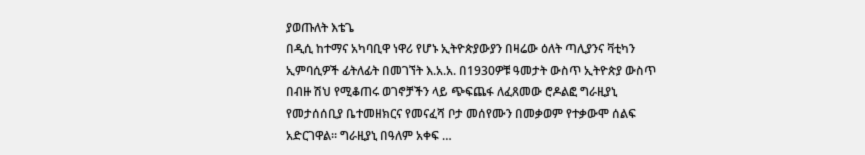ያወጡለት እቴጌ
በዲሲ ከተማና አካባቢዋ ነዋሪ የሆኑ ኢትዮጵያውያን በዛሬው ዕለት ጣሊያንና ቫቲካን ኢምባሲዎች ፊትለፊት በመገኘት እ.አ.አ. በ1930ዎቹ ዓመታት ውስጥ ኢትዮጵያ ውስጥ በብዙ ሽህ የሚቆጠሩ ወገኖቻችን ላይ ጭፍጨፋ ለፈጸመው ሮዶልፎ ግራዚያኒ የመታሰሰቢያ ቤተመዘክርና የመናፈሻ ቦታ መሰየሙን በመቃወም የተቃውሞ ሰልፍ አድርገዋል። ግራዚያኒ በዓለም አቀፍ …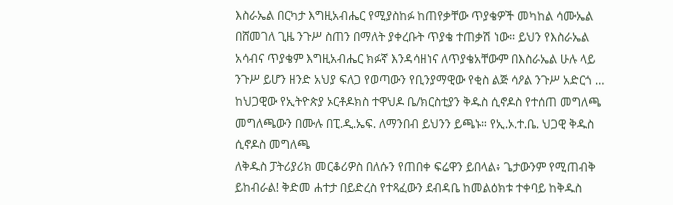እስራኤል በርካታ እግዚአብሔር የሚያስከፉ ከጠየቃቸው ጥያቄዎች መካከል ሳሙኤል በሸመገለ ጊዜ ንጉሥ ስጠን በማለት ያቀረቡት ጥያቄ ተጠቃሽ ነው። ይህን የእስራኤል አሳብና ጥያቄም እግዚአብሔር ክፉኛ እንዳሳዘነና ለጥያቄአቸውም በእስራኤል ሁሉ ላይ ንጉሥ ይሆን ዘንድ አህያ ፍለጋ የወጣውን የቢንያማዊው የቂስ ልጅ ሳዖል ንጉሥ አድርጎ …
ከህጋዊው የኢትዮጵያ ኦርቶዶክስ ተዋህዶ ቤ/ክርስቲያን ቅዱስ ሲኖዶስ የተሰጠ መግለጫ መግለጫውን በሙሉ በፒ.ዲ.ኤፍ. ለማንበብ ይህንን ይጫኑ። የኢ.ኦ.ተ.ቤ. ህጋዊ ቅዱስ ሲኖዶስ መግለጫ
ለቅዱስ ፓትሪያሪክ መርቆሪዎስ በለሱን የጠበቀ ፍሬዋን ይበላል፥ ጌታውንም የሚጠብቅ ይከብራል! ቅድመ ሐተታ በይድረስ የተጻፈውን ደብዳቤ ከመልዕክቱ ተቀባይ ከቅዱስ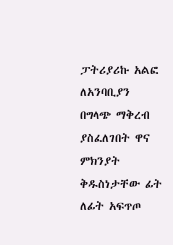ፓትሪያሪኩ አልፎ ለአንባቢያን በግላጭ ማቅረብ ያስፈለገበት ዋና ምክንያት ቅዱስነታቸው ፊት ለፊት አፍጥጦ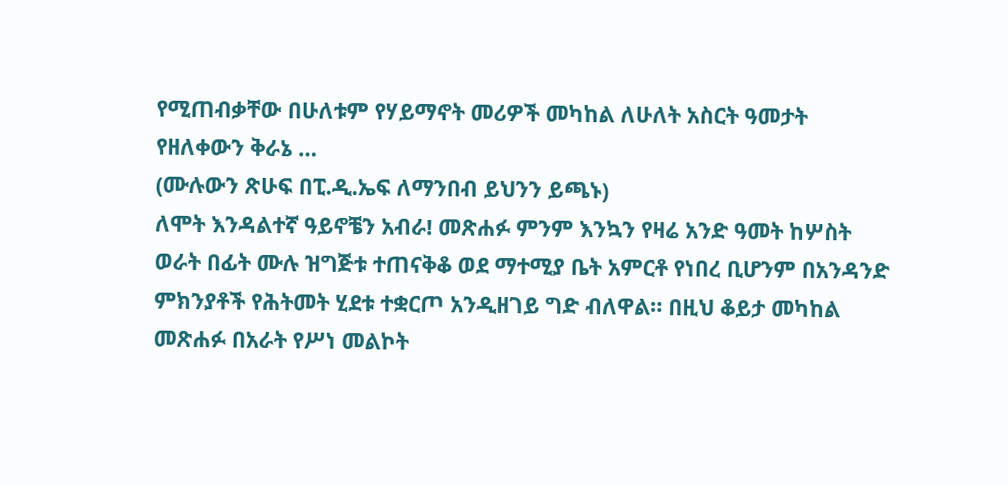የሚጠብቃቸው በሁለቱም የሃይማኖት መሪዎች መካከል ለሁለት አስርት ዓመታት የዘለቀውን ቅራኔ …
(ሙሉውን ጽሁፍ በፒ.ዲ.ኤፍ ለማንበብ ይህንን ይጫኑ)
ለሞት እንዳልተኛ ዓይኖቼን አብራ! መጽሐፉ ምንም እንኳን የዛሬ አንድ ዓመት ከሦስት ወራት በፊት ሙሉ ዝግጅቱ ተጠናቅቆ ወደ ማተሚያ ቤት አምርቶ የነበረ ቢሆንም በአንዳንድ ምክንያቶች የሕትመት ሂደቱ ተቋርጦ አንዲዘገይ ግድ ብለዋል። በዚህ ቆይታ መካከል መጽሐፉ በአራት የሥነ መልኮት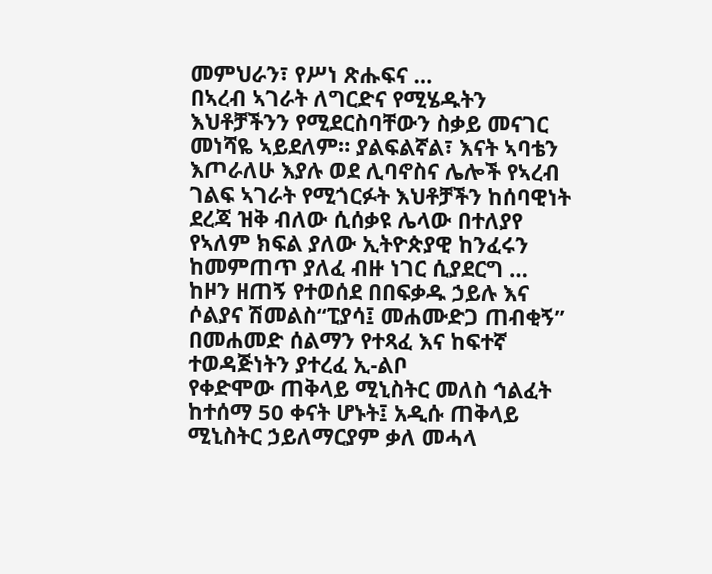መምህራን፣ የሥነ ጽሑፍና …
በኣረብ ኣገራት ለግርድና የሚሄዱትን እህቶቻችንን የሚደርስባቸውን ስቃይ መናገር መነሻዬ ኣይደለም። ያልፍልኛል፣ እናት ኣባቴን እጦራለሁ እያሉ ወደ ሊባኖስና ሌሎች የኣረብ ገልፍ ኣገራት የሚጎርፉት እህቶቻችን ከሰባዊነት ደረጃ ዝቅ ብለው ሲሰቃዩ ሌላው በተለያየ የኣለም ክፍል ያለው ኢትዮጵያዊ ከንፈሩን ከመምጠጥ ያለፈ ብዙ ነገር ሲያደርግ …
ከዞን ዘጠኝ የተወሰደ በበፍቃዱ ኃይሉ እና ሶልያና ሽመልስ“ፒያሳ፤ መሐሙድጋ ጠብቂኝ” በመሐመድ ሰልማን የተጻፈ እና ከፍተኛ ተወዳጅነትን ያተረፈ ኢ-ልቦ
የቀድሞው ጠቅላይ ሚኒስትር መለስ ኅልፈት ከተሰማ 50 ቀናት ሆኑት፤ አዲሱ ጠቅላይ ሚኒስትር ኃይለማርያም ቃለ መሓላ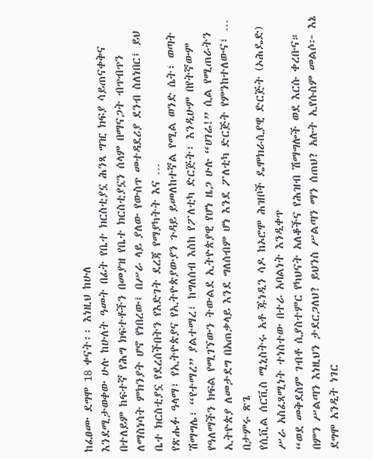ከፈፀሙ ደግሞ 18 ቀናት፡፡ እነዚህ ከሁለ
እንደሚታወቀው ሁሉ ከሁለት ዓመት በፊት የቤተ ክርስቲያኗ ሕንጻ ግዢ ክፍያ ሳይጠናቀቅና በተለይም ከፍተኛ የሕግ ክፍተቶችን በመያዝ የቤተ ክርስቲያኗን ሰላም በማናጋት ብጥብጥን ለማስነሳት ምክንያት ሆኖ የነበረው፤ በሥራ ላይ ያለው የውስጥ መተዳደሪያ ደንብ ስለነበር፤ ይህ ቤተ ክርስቲያኗ የደረሰችበትን የእድገት ደረጃ የማያካትት እና …
የጽሑፉ ዓላማ፣ የኢትዮጵያና የኢትዮጵያውያን ጉዳይ ይመለከተኛል የሚል ወንድ ሴት፣ ወጣት ሽማግሌ፣ “የተማረ” ያልተማረ፣ ከግለሰብ እስከ የፖለቲካ ድርጅት፣ እንዲሁም በየትኛውም የዓለማችን ክፍል የሚገኘውን ትውልደ ኢትዮጵያዊ የሆነ ዜጋ ሁሉ “ሀገሬ!” ሲል የሚጠራትን ኢትዮጵያ ለመታደግ በአጠቃላይ እንደ ግለሰብም ሆነ እንደ ፖለቲካ ድርጅት የምንከተለውና፣ …
በታምሩ ጽጌ
የሲቪል ሰርቪስ ሚኒስትሩ አቶ ጁነዲን ሳዶ ከኦሮሞ ሕዝቦች ዴሞክራሲያዊ ድርጅት (ኦሕዴድ) ሥራ አስፈጻሚነት ተነስተው በተራ አባልነት እንዲቀጥ
“ወደ መቅደስም ገብቶ ሲያስተምር የካህናት አለቆችና የሕዝብ ሽማግሎች ወደ እርሱ ቀረቡና። በምን ሥልጣን እነዚህን ታደርጋለህ? ይህንስ ሥልጣን ማን ሰጠህ? አሉት ኢየሱስም መልሶ፦ እኔ ደግሞ አንዲት ነገር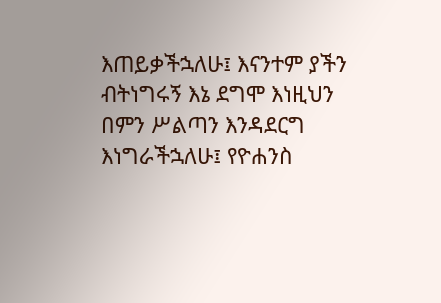እጠይቃችኋለሁ፤ እናንተም ያችን ብትነግሩኝ እኔ ደግሞ እነዚህን በምን ሥልጣን እንዳደርግ እነግራችኋለሁ፤ የዮሐንስ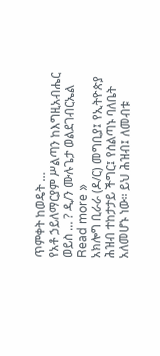ጥምቀት ከወዴት …
የአቶ ኃይለማርያም ሥልጣን ከእግዚአብሔር ወይስ … ? ዲ/ን ሙሉጌታ ወልደገብርኤል Read more »
አክሎግ ቢራራ (ዶ/ር) መግቢያ፤ የኢትዮጵያ ሕዝብ ተከታታይ ችግር፤ የስልጣኑ ባለቤት አለመሆኑ ነው። ይህ ሕዝብ፤ ለመብቱ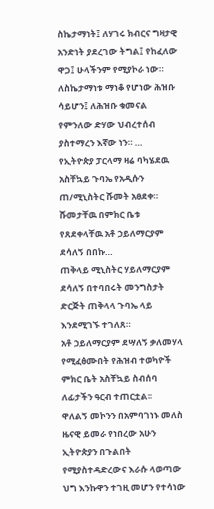ስኬታማነት፤ ለሃገሩ ክብርና ግዛታዊ አንድነት ያደረገው ትግል፤ የከፈለው ዋጋ፤ ሁላችንም የሚያኮራ ነው። ለስኬታማነቱ ማነቆ የሆነው ሕዝቡ ሳይሆን፤ ለሕዝቡ ቁመናል የምንለው ድሃው ህብረተሰብ ያስተማረን እኛው ነን። …
የኢትዮጵያ ፓርላማ ዛሬ ባካሄደዉ አስቸኳይ ጉባኤ የአዲሱን ጠ/ሚኒስትር ሹመት አፀደቀ። ሹመታቸዉ በምክር ቤቱ የጸደቀላቸዉ አቶ ኃይለማርያም ደሳለኝ በበኩ…
ጠቅላይ ሚኒስትር ሃይለማርያም ደሳለኝ በተባበሩት መንግስታት ድርጅት ጠቅላላ ጉባኤ ላይ እንደሚገኙ ተገለጸ።
አቶ ኃይለማርያም ደሣለኝ ቃለመሃላ የሚፈፅሙበት የሕዝብ ተወካዮች ምክር ቤት አስቸኳይ ስብሰባ ለፊታችን ዓርብ ተጠርቷል፡፡
ዋለልኝ መኮንን በአምባገነኑ መለስ ዜናዊ ይመራ የነበረው አሁን ኢትዮጵያን በጉልበት የሚያስተዳድረውና እራሱ ላወጣው ህግ እንኩዋን ተገዚ መሆን የተሳነው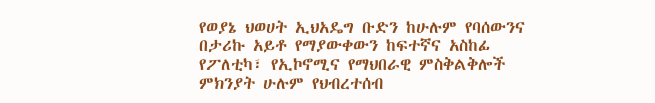የወያኔ ህወሀት ኢህአዴግ ቡድን ከሁሉም የባሰውንና በታሪኩ አይቶ የማያውቀውን ከፍተኛና አስከፊ የፖለቲካ፣ የኢኮኖሚና የማህበራዊ ምስቅልቅሎች ምክንያት ሁሉም የህብረተሰብ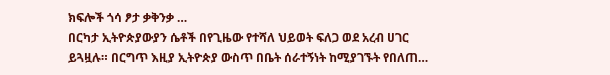ክፍሎች ጎሳ ፆታ ቃቅንቃ …
በርካታ ኢትዮጵያውያን ሴቶች በየጊዜው የተሻለ ህይወት ፍለጋ ወደ አረብ ሀገር ይጓዟሉ። በርግጥ እዚያ ኢትዮጵያ ውስጥ በቤት ሰራተኝነት ከሚያገኙት የበለጠ…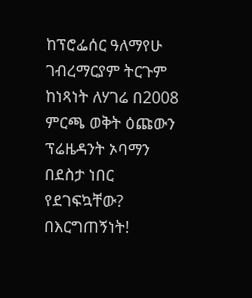ከፕሮፌሰር ዓለማየሁ ገብረማርያም ትርጉም ከነጻነት ለሃገሬ በ2008 ምርጫ ወቅት ዕጩውን ፕሬዜዳንት ኦባማን በደስታ ነበር የደገፍኳቸው? በእርግጠኝነት!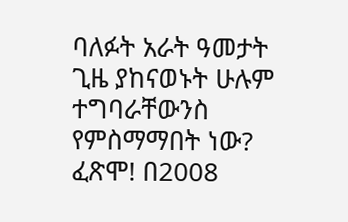ባለፉት አራት ዓመታት ጊዜ ያከናወኑት ሁሉም ተግባራቸውንስ የምስማማበት ነው? ፈጽሞ! በ2008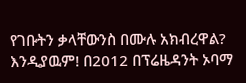የገቡትን ቃላቸውንስ በሙሉ አክብረዋል? እንዲያዉም! በ2012 በፕሬዜዳንት ኦባማ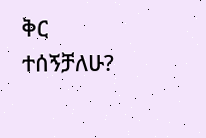ቅር ተሰኝቻለሁ?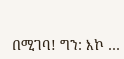በሚገባ! ግን: እኮ …